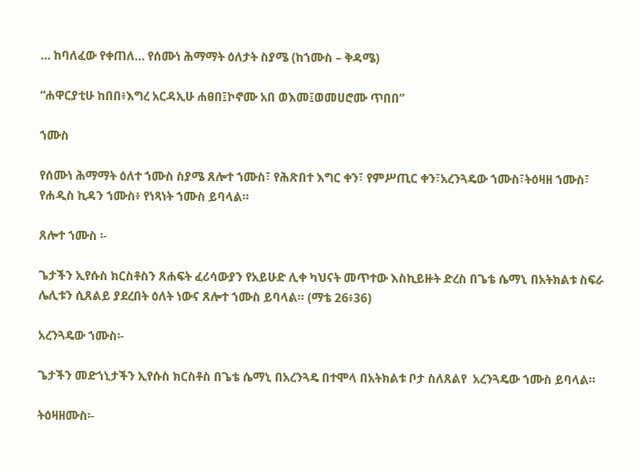… ከባለፈው የቀጠለ… የሰሙነ ሕማማት ዕለታት ስያሜ (ከኀሙስ – ቅዳሜ)

“ሐዋርያቲሁ ከበበ፥እግረ አርዳኢሁ ሐፀበ፤ኮኖሙ አበ ወእመ፤ወመሀሮሙ ጥበበ”

ኀሙስ

የሰሙነ ሕማማት ዕለተ ኀሙስ ስያሜ ጸሎተ ኀሙስ፣ የሕጽበተ እግር ቀን፣ የምሥጢር ቀን፣አረንጓዴው ኀሙስ፣ትዕዛዘ ኀሙስ፣ የሐዲስ ኪዳን ኀሙስ፥ የነጻነት ኀሙስ ይባላል።

ጸሎተ ኀሙስ ፡-

ጌታችን ኢየሱስ ክርስቶስን ጸሐፍት ፈሪሳውያን የአይሁድ ሊቀ ካህናት መጥተው እስኪይዙት ድረስ በጌቴ ሴማኒ በአትክልቱ ስፍራ ሌሊቱን ሲጸልይ ያደረበት ዕለት ነውና ጸሎተ ኀሙስ ይባላል። (ማቴ 26፥36)

አረንጓዴው ኀሙስ፡-

ጌታችን መድኀኒታችን ኢየሱስ ክርስቶስ በጌቴ ሴማኒ በአረንጓዴ በተሞላ በአትክልቱ ቦታ ስለጸልየ  አረንጓዴው ኀሙስ ይባላል።

ትዕዛዘሙስ፡-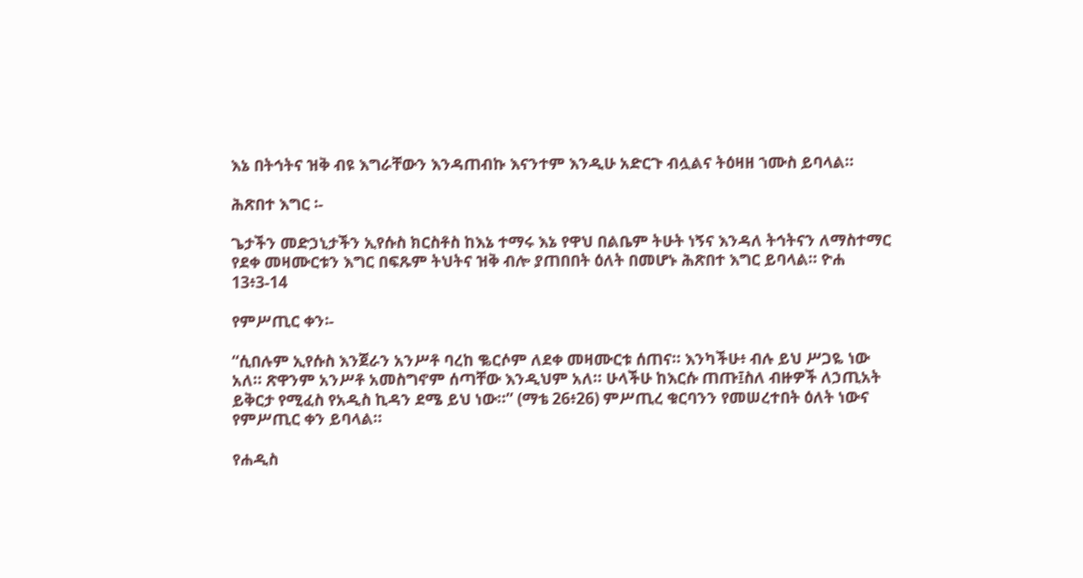እኔ በትኅትና ዝቅ ብዩ እግራቸውን እንዳጠብኩ እናንተም እንዲሁ አድርጉ ብሏልና ትዕዛዘ ኀሙስ ይባላል።

ሕጽበተ እግር ፡-

ጌታችን መድኃኒታችን ኢየሱስ ክርስቶስ ከእኔ ተማሩ እኔ የዋህ በልቤም ትሁት ነኝና እንዳለ ትኅትናን ለማስተማር የደቀ መዛሙርቱን እግር በፍጹም ትህትና ዝቅ ብሎ ያጠበበት ዕለት በመሆኑ ሕጽበተ እግር ይባላል። ዮሐ 13፥3-14

የምሥጢር ቀን፡-

“ሲበሉም ኢየሱስ እንጀራን አንሥቶ ባረከ ቈርሶም ለደቀ መዛሙርቱ ሰጠና። እንካችሁ፥ ብሉ ይህ ሥጋዬ ነው አለ። ጽዋንም አንሥቶ አመስግኖም ሰጣቸው እንዲህም አለ። ሁላችሁ ከእርሱ ጠጡ፤ስለ ብዙዎች ለኃጢአት ይቅርታ የሚፈስ የአዲስ ኪዳን ደሜ ይህ ነው።” (ማቴ 26፥26) ምሥጢረ ቁርባንን የመሠረተበት ዕለት ነውና የምሥጢር ቀን ይባላል።

የሐዲስ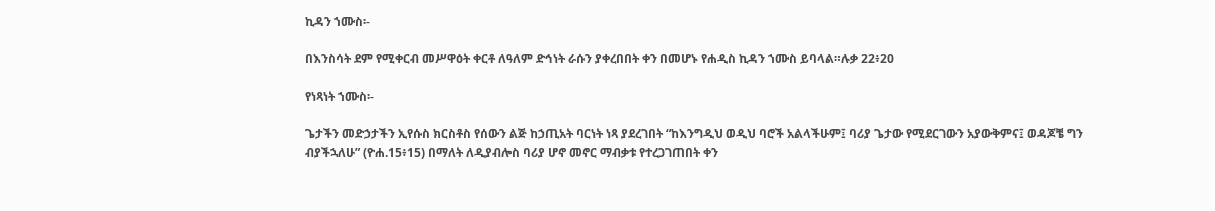ኪዳን ኀሙስ፡-

በእንስሳት ደም የሚቀርብ መሥዋዕት ቀርቶ ለዓለም ድኅነት ራሱን ያቀረበበት ቀን በመሆኑ የሐዲስ ኪዳን ኀሙስ ይባላል።ሉቃ 22፥20

የነጻነት ኀሙስ፡-

ጌታችን መድኃታችን ኢየሱስ ክርስቶስ የሰውን ልጅ ከኃጢአት ባርነት ነጻ ያደረገበት “ከእንግዲህ ወዲህ ባሮች አልላችሁም፤ ባሪያ ጌታው የሚደርገውን አያውቅምና፤ ወዳጆቼ ግን ብያችኋለሁ” (ዮሐ.15፥15) በማለት ለዲያብሎስ ባሪያ ሆኖ መኖር ማብቃቱ የተረጋገጠበት ቀን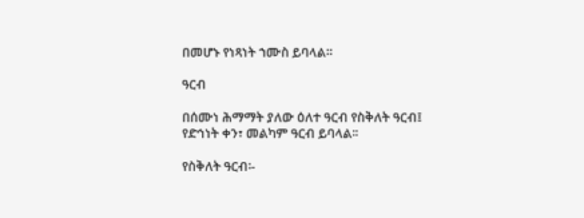በመሆኑ የነጻነት ኀሙስ ይባላል።

ዓርብ

በሰሙነ ሕማማት ያለው ዕለተ ዓርብ የስቅለት ዓርብ፤ የድኅነት ቀን፣ መልካም ዓርብ ይባላል፡፡

የስቅለት ዓርብ፡-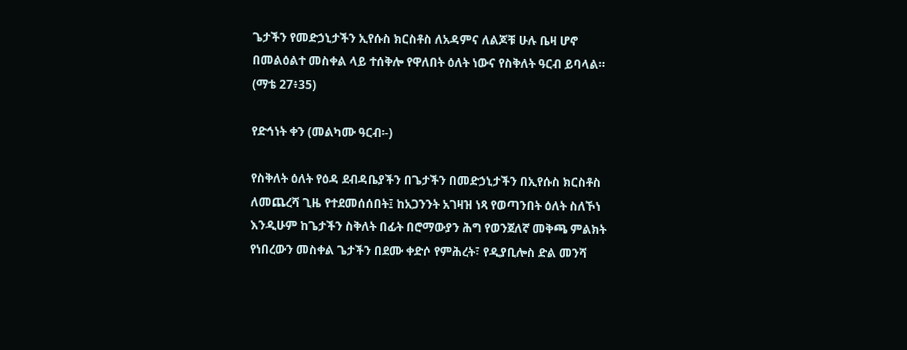ጌታችን የመድኃኒታችን ኢየሱስ ክርስቶስ ለአዳምና ለልጆቹ ሁሉ ቤዛ ሆኖ በመልዕልተ መስቀል ላይ ተሰቅሎ የዋለበት ዕለት ነውና የስቅለት ዓርብ ይባላል። (ማቴ 27፥35)

የድኅነት ቀን (መልካሙ ዓርብ፡-)

የስቅለት ዕለት የዕዳ ደብዳቤያችን በጌታችን በመድኃኒታችን በኢየሱስ ክርስቶስ ለመጨረሻ ጊዜ የተደመሰሰበት፤ ከአጋንንት አገዛዝ ነጻ የወጣንበት ዕለት ስለኾነ እንዲሁም ከጌታችን ስቅለት በፊት በሮማውያን ሕግ የወንጀለኛ መቅጫ ምልክት የነበረውን መስቀል ጌታችን በደሙ ቀድሶ የምሕረት፣ የዲያቢሎስ ድል መንሻ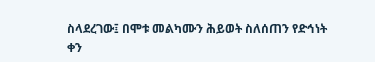ስላደረገው፤ በሞቱ መልካሙን ሕይወት ስለሰጠን የድኅነት ቀን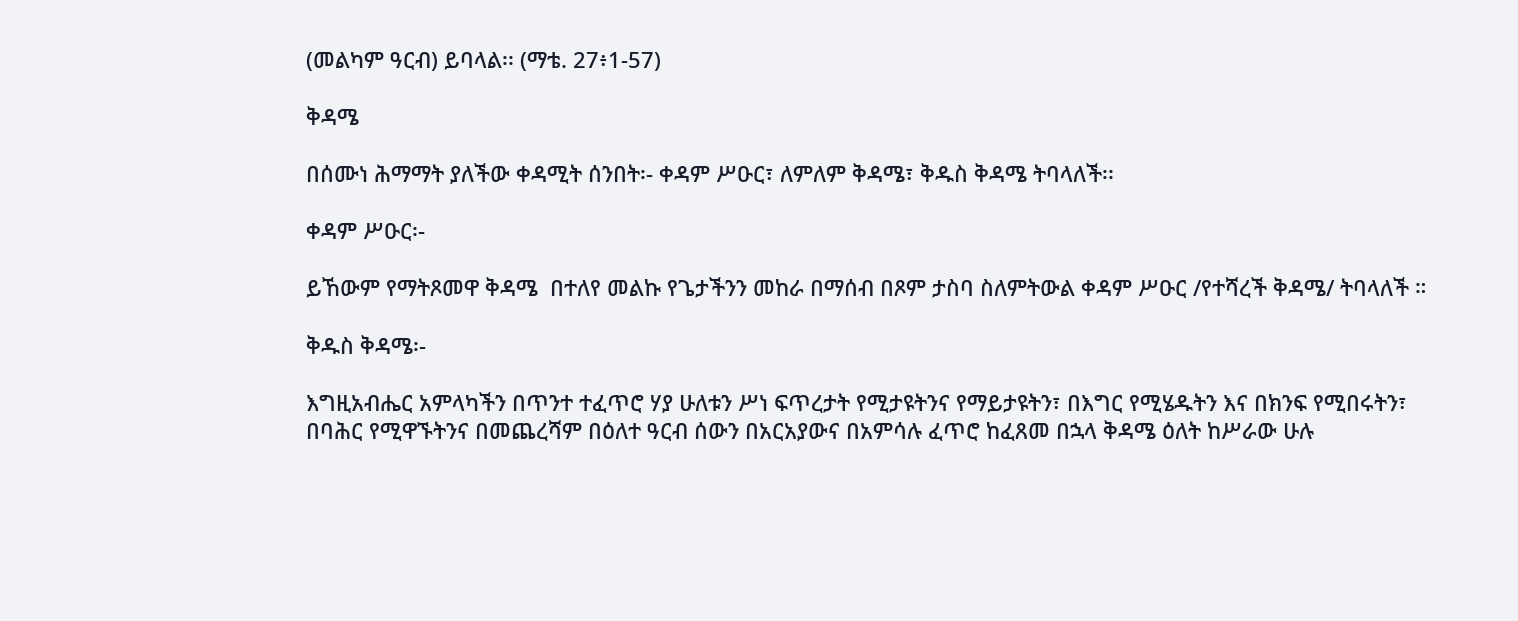(መልካም ዓርብ) ይባላል፡፡ (ማቴ. 27፥1-57)

ቅዳሜ

በሰሙነ ሕማማት ያለችው ቀዳሚት ሰንበት፡- ቀዳም ሥዑር፣ ለምለም ቅዳሜ፣ ቅዱስ ቅዳሜ ትባላለች፡፡

ቀዳም ሥዑር፡-

ይኸውም የማትጾመዋ ቅዳሜ  በተለየ መልኩ የጌታችንን መከራ በማሰብ በጾም ታስባ ስለምትውል ቀዳም ሥዑር /የተሻረች ቅዳሜ/ ትባላለች ።

ቅዱስ ቅዳሜ፡-

እግዚአብሔር አምላካችን በጥንተ ተፈጥሮ ሃያ ሁለቱን ሥነ ፍጥረታት የሚታዩትንና የማይታዩትን፣ በእግር የሚሄዱትን እና በክንፍ የሚበሩትን፣ በባሕር የሚዋኙትንና በመጨረሻም በዕለተ ዓርብ ሰውን በአርአያውና በአምሳሉ ፈጥሮ ከፈጸመ በኋላ ቅዳሜ ዕለት ከሥራው ሁሉ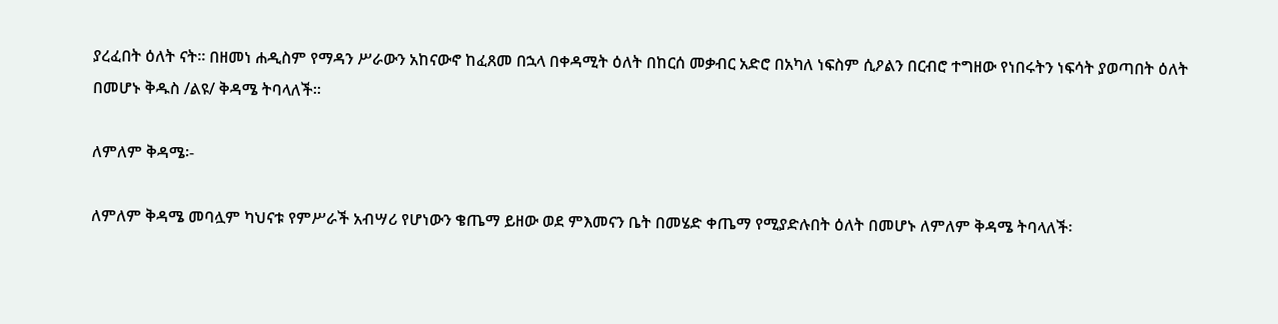ያረፈበት ዕለት ናት፡፡ በዘመነ ሐዲስም የማዳን ሥራውን አከናውኖ ከፈጸመ በኋላ በቀዳሚት ዕለት በከርሰ መቃብር አድሮ በአካለ ነፍስም ሲዖልን በርብሮ ተግዘው የነበሩትን ነፍሳት ያወጣበት ዕለት በመሆኑ ቅዱስ /ልዩ/ ቅዳሜ ትባላለች፡፡

ለምለም ቅዳሜ፡-

ለምለም ቅዳሜ መባሏም ካህናቱ የምሥራች አብሣሪ የሆነውን ቄጤማ ይዘው ወደ ምእመናን ቤት በመሄድ ቀጤማ የሚያድሉበት ዕለት በመሆኑ ለምለም ቅዳሜ ትባላለች፡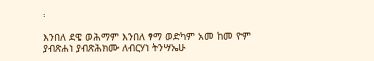፡

እንበለ ደዌ ወሕማም እንበለ ፃማ ወድካም አመ ከመ ዮም ያብጽሐነ ያብጽሕክሙ ለብርሃነ ትንሣኤሁ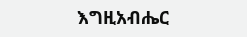እግዚአብሔር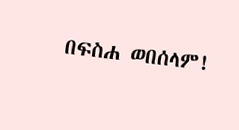በፍስሐ ወበሰላም!